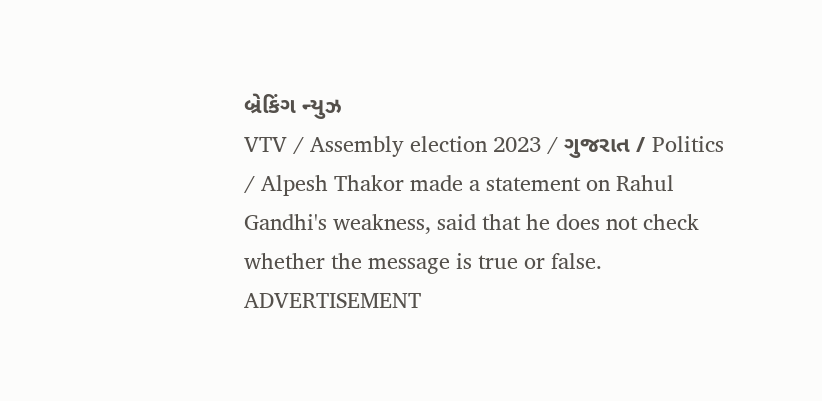બ્રેકિંગ ન્યુઝ
VTV / Assembly election 2023 / ગુજરાત / Politics / Alpesh Thakor made a statement on Rahul Gandhi's weakness, said that he does not check whether the message is true or false.
ADVERTISEMENT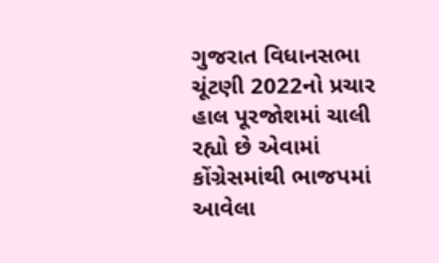ગુજરાત વિધાનસભા ચૂંટણી 2022નો પ્રચાર હાલ પૂરજોશમાં ચાલી રહ્યો છે એવામાં કોંગ્રેસમાંથી ભાજપમાં આવેલા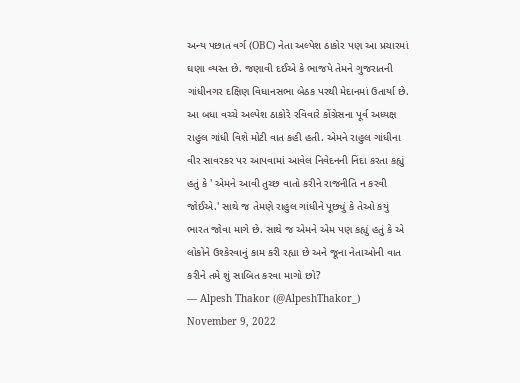અન્ય પછાત વર્ગ (OBC) નેતા અલ્પેશ ઠાકોર પણ આ પ્રચારમાં ઘણા વ્યસ્ત છે. જણાવી દઈએ કે ભાજપે તેમને ગુજરાતની ગાંધીનગર દક્ષિણ વિધાનસભા બેઠક પરથી મેદાનમાં ઉતાર્યા છે. આ બધા વચ્ચે અલ્પેશ ઠાકોરે રવિવારે કોંગ્રેસના પૂર્વ અધ્યક્ષ રાહુલ ગાંધી વિશે મોટી વાત કહી હતી. એમને રાહુલ ગાંધીના વીર સાવરકર પર આપવામાં આવેલ નિવેદનની નિંદા કરતા કહ્યું હતું કે ' એમને આવી તુચ્છ વાતો કરીને રાજનીતિ ન કરવી જોઈએ.' સાથે જ તેમણે રાહુલ ગાંધીને પૂછ્યું કે તેઓ કયું ભારત જોવા માગે છે. સાથે જ એમને એમ પણ કહ્યું હતું કે એ લોકોને ઉશ્કેરવાનું કામ કરી રહ્યા છે અને જૂના નેતાઓની વાત કરીને તમે શું સાબિત કરવા માગો છો?
— Alpesh Thakor (@AlpeshThakor_) November 9, 2022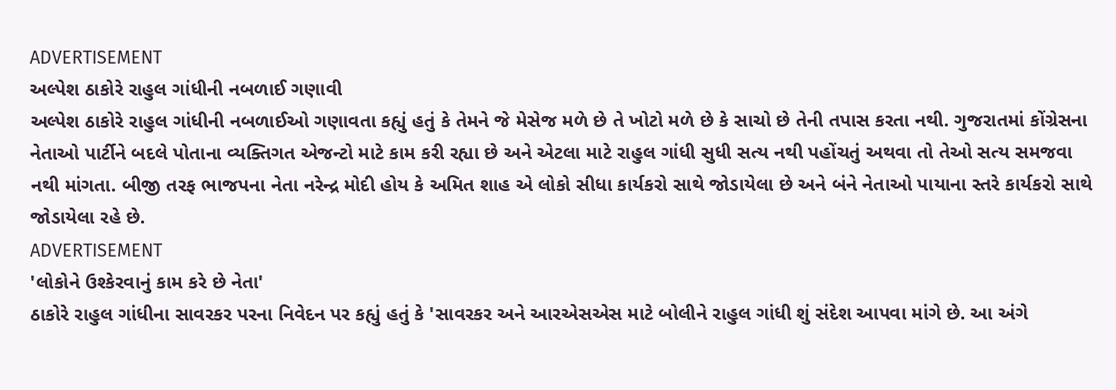ADVERTISEMENT
અલ્પેશ ઠાકોરે રાહુલ ગાંધીની નબળાઈ ગણાવી
અલ્પેશ ઠાકોરે રાહુલ ગાંધીની નબળાઈઓ ગણાવતા કહ્યું હતું કે તેમને જે મેસેજ મળે છે તે ખોટો મળે છે કે સાચો છે તેની તપાસ કરતા નથી. ગુજરાતમાં કોંગ્રેસના નેતાઓ પાર્ટીને બદલે પોતાના વ્યક્તિગત એજન્ટો માટે કામ કરી રહ્યા છે અને એટલા માટે રાહુલ ગાંધી સુધી સત્ય નથી પહોંચતું અથવા તો તેઓ સત્ય સમજવા નથી માંગતા. બીજી તરફ ભાજપના નેતા નરેન્દ્ર મોદી હોય કે અમિત શાહ એ લોકો સીધા કાર્યકરો સાથે જોડાયેલા છે અને બંને નેતાઓ પાયાના સ્તરે કાર્યકરો સાથે જોડાયેલા રહે છે.
ADVERTISEMENT
'લોકોને ઉશ્કેરવાનું કામ કરે છે નેતા'
ઠાકોરે રાહુલ ગાંધીના સાવરકર પરના નિવેદન પર કહ્યું હતું કે 'સાવરકર અને આરએસએસ માટે બોલીને રાહુલ ગાંધી શું સંદેશ આપવા માંગે છે. આ અંગે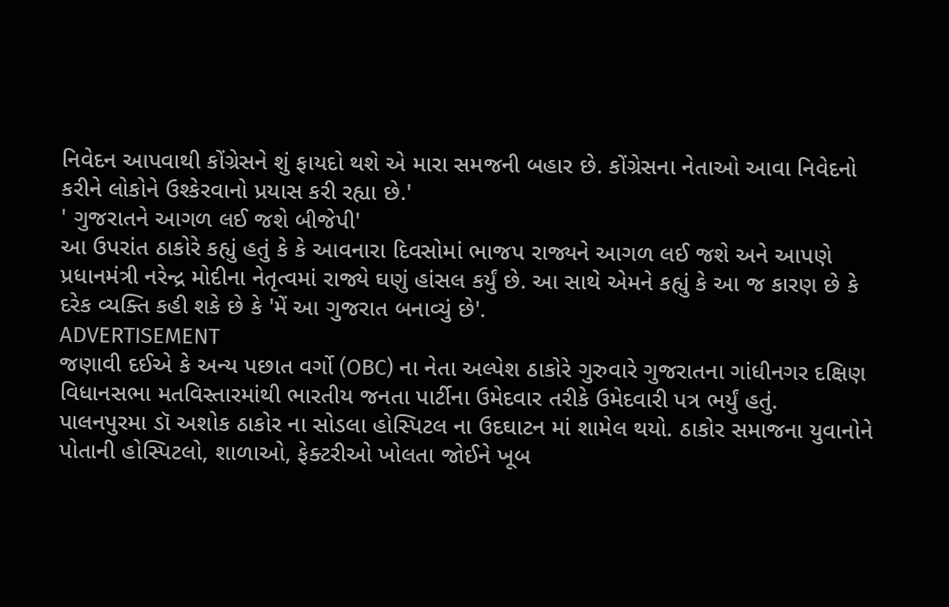નિવેદન આપવાથી કોંગ્રેસને શું ફાયદો થશે એ મારા સમજની બહાર છે. કોંગ્રેસના નેતાઓ આવા નિવેદનો કરીને લોકોને ઉશ્કેરવાનો પ્રયાસ કરી રહ્યા છે.'
' ગુજરાતને આગળ લઈ જશે બીજેપી'
આ ઉપરાંત ઠાકોરે કહ્યું હતું કે કે આવનારા દિવસોમાં ભાજપ રાજ્યને આગળ લઈ જશે અને આપણે પ્રધાનમંત્રી નરેન્દ્ર મોદીના નેતૃત્વમાં રાજ્યે ઘણું હાંસલ કર્યું છે. આ સાથે એમને કહ્યું કે આ જ કારણ છે કે દરેક વ્યક્તિ કહી શકે છે કે 'મેં આ ગુજરાત બનાવ્યું છે'.
ADVERTISEMENT
જણાવી દઈએ કે અન્ય પછાત વર્ગો (OBC) ના નેતા અલ્પેશ ઠાકોરે ગુરુવારે ગુજરાતના ગાંધીનગર દક્ષિણ વિધાનસભા મતવિસ્તારમાંથી ભારતીય જનતા પાર્ટીના ઉમેદવાર તરીકે ઉમેદવારી પત્ર ભર્યું હતું.
પાલનપુરમા ડૉ અશોક ઠાકોર ના સોડલા હોસ્પિટલ ના ઉદઘાટન માં શામેલ થયો. ઠાકોર સમાજના યુવાનોને પોતાની હોસ્પિટલો, શાળાઓ, ફેક્ટરીઓ ખોલતા જોઈને ખૂબ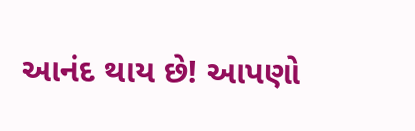આનંદ થાય છે! આપણો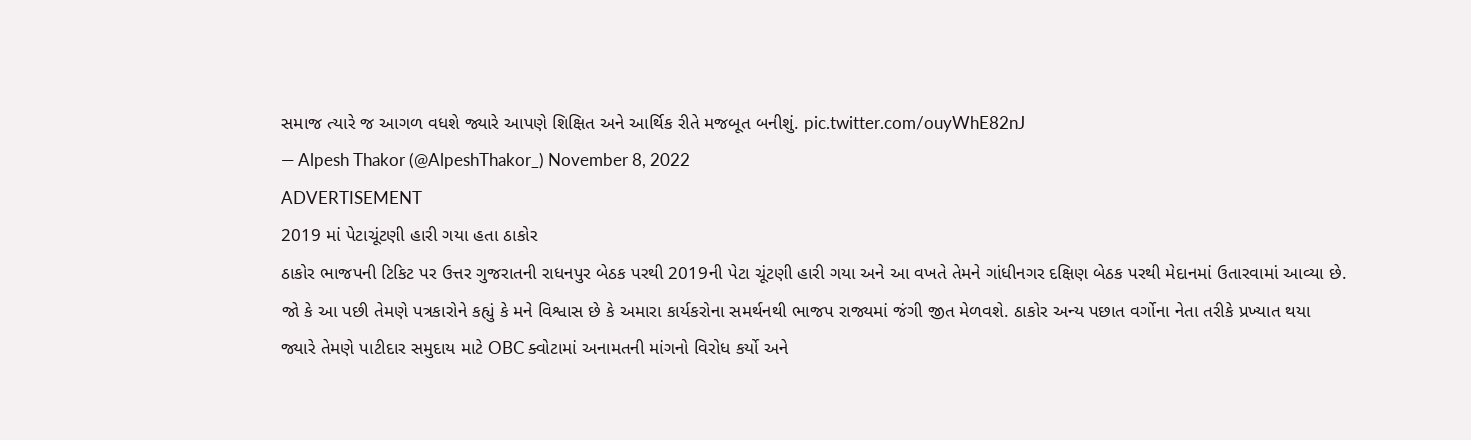સમાજ ત્યારે જ આગળ વધશે જ્યારે આપણે શિક્ષિત અને આર્થિક રીતે મજબૂત બનીશું. pic.twitter.com/ouyWhE82nJ
— Alpesh Thakor (@AlpeshThakor_) November 8, 2022
ADVERTISEMENT
2019 માં પેટાચૂંટણી હારી ગયા હતા ઠાકોર
ઠાકોર ભાજપની ટિકિટ પર ઉત્તર ગુજરાતની રાધનપુર બેઠક પરથી 2019ની પેટા ચૂંટણી હારી ગયા અને આ વખતે તેમને ગાંધીનગર દક્ષિણ બેઠક પરથી મેદાનમાં ઉતારવામાં આવ્યા છે. જો કે આ પછી તેમણે પત્રકારોને કહ્યું કે મને વિશ્વાસ છે કે અમારા કાર્યકરોના સમર્થનથી ભાજપ રાજ્યમાં જંગી જીત મેળવશે. ઠાકોર અન્ય પછાત વર્ગોના નેતા તરીકે પ્રખ્યાત થયા જ્યારે તેમણે પાટીદાર સમુદાય માટે OBC ક્વોટામાં અનામતની માંગનો વિરોધ કર્યો અને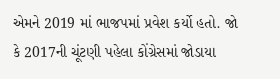એમને 2019 માં ભાજપમાં પ્રવેશ કર્યો હતો. જો કે 2017ની ચૂંટણી પહેલા કોંગ્રેસમાં જોડાયા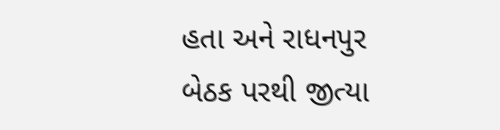હતા અને રાધનપુર બેઠક પરથી જીત્યા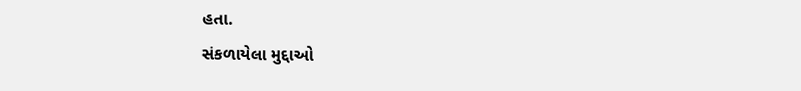હતા.
સંકળાયેલા મુદ્દાઓ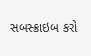સબસ્ક્રાઇબ કરો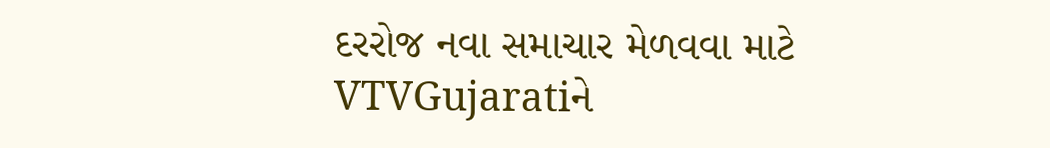દરરોજ નવા સમાચાર મેળવવા માટે VTVGujaratiને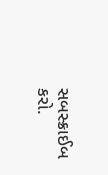સબસ્ક્રાઈબ કરો.